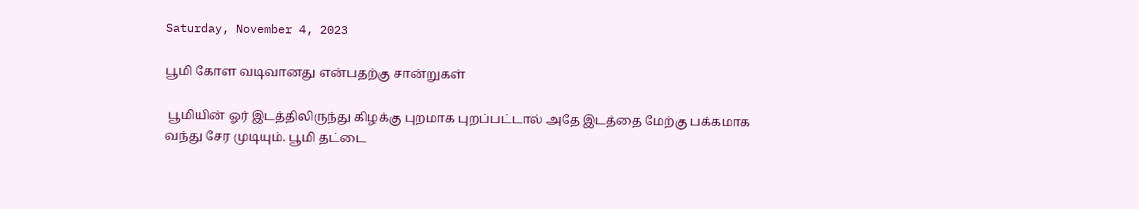Saturday, November 4, 2023

பூமி கோள வடிவானது என்பதற்கு சான்றுகள்

 பூமியின் ஓர் இடத்திலிருந்து கிழக்கு புறமாக புறப்பட்டால் அதே இடத்தை மேற்கு பக்கமாக வந்து சேர முடியும். பூமி தட்டை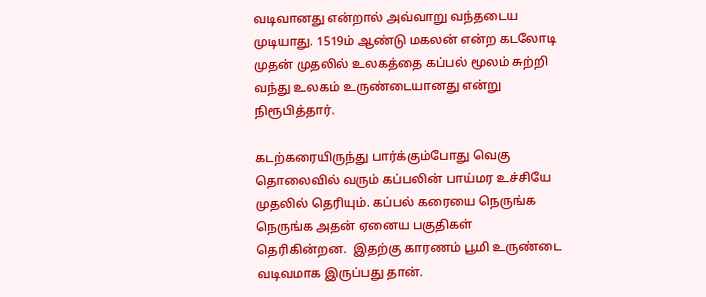வடிவானது என்றால் அவ்வாறு வந்தடைய முடியாது. 1519ம் ஆண்டு மகலன் என்ற கடலோடி முதன் முதலில் உலகத்தை கப்பல் மூலம் சுற்றி வந்து உலகம் உருண்டையானது என்று நிரூபித்தார்.

கடற்கரையிருந்து பார்க்கும்போது வெகு தொலைவில் வரும் கப்பலின் பாய்மர உச்சியே முதலில் தெரியும். கப்பல் கரையை நெருங்க நெருங்க அதன் ஏனைய பகுதிகள் தெரிகின்றன.  இதற்கு காரணம் பூமி உருண்டை வடிவமாக இருப்பது தான்.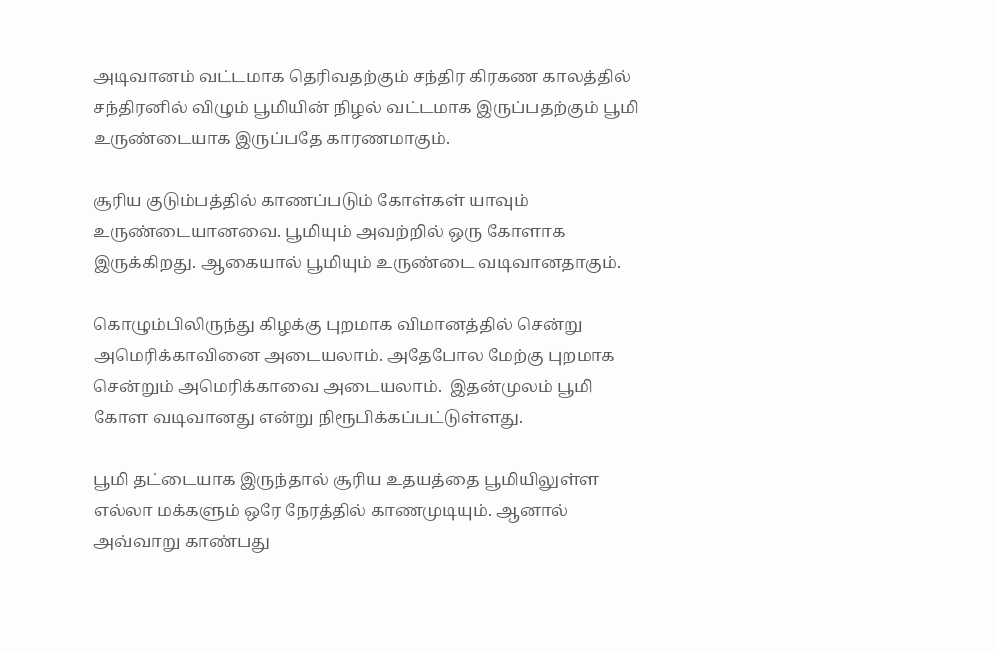அடிவானம் வட்டமாக தெரிவதற்கும் சந்திர கிரகண காலத்தில் சந்திரனில் விழும் பூமியின் நிழல் வட்டமாக இருப்பதற்கும் பூமி உருண்டையாக இருப்பதே காரணமாகும்.

சூரிய குடும்பத்தில் காணப்படும் கோள்கள் யாவும் உருண்டையானவை. பூமியும் அவற்றில் ஒரு கோளாக இருக்கிறது. ஆகையால் பூமியும் உருண்டை வடிவானதாகும்.

கொழும்பிலிருந்து கிழக்கு புறமாக விமானத்தில் சென்று அமெரிக்காவினை அடையலாம். அதேபோல மேற்கு புறமாக சென்றும் அமெரிக்காவை அடையலாம்.  இதன்முலம் பூமி கோள வடிவானது என்று நிரூபிக்கப்பட்டுள்ளது.

பூமி தட்டையாக இருந்தால் சூரிய உதயத்தை பூமியிலுள்ள எல்லா மக்களும் ஒரே நேரத்தில் காணமுடியும். ஆனால் அவ்வாறு காண்பது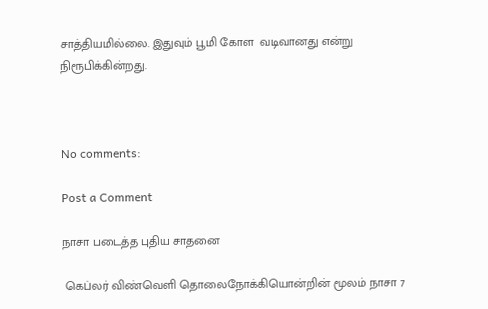சாத்தியமில்லை. இதுவும் பூமி கோள  வடிவானது என்று நிரூபிக்கின்றது.



No comments:

Post a Comment

நாசா படைத்த புதிய சாதனை

 கெப்லர் விண்வெளி தொலைநோக்கியொன்றின் மூலம் நாசா 7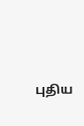புதிய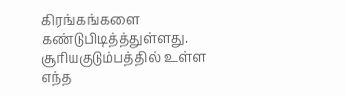கிரங்கங்களை கண்டுபிடித்த்துள்ளது. சூரியகுடும்பத்தில் உள்ள எந்த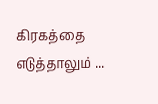கிரகத்தை எடுத்தாலும் ...